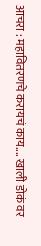आचरा : महावितरणचे करायचं काय.... खाली डोकं वर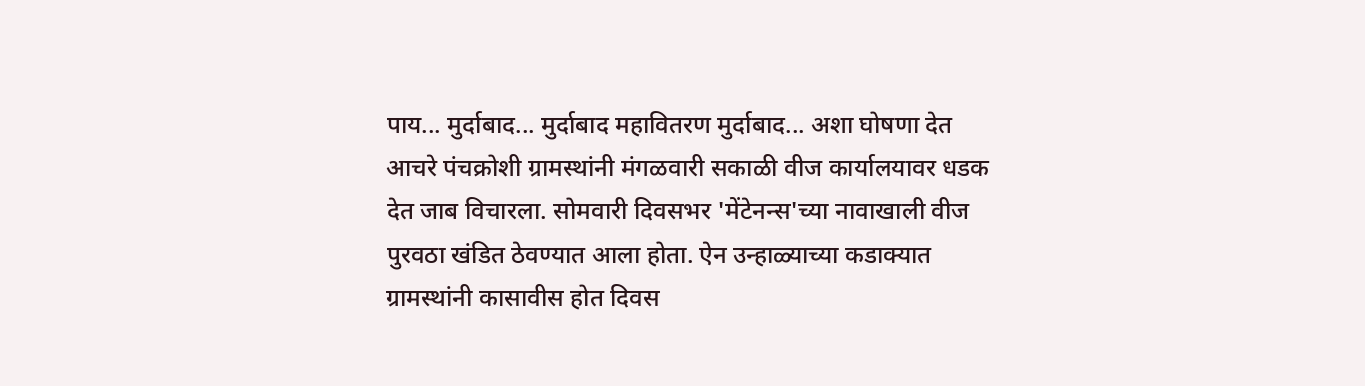पाय... मुर्दाबाद... मुर्दाबाद महावितरण मुर्दाबाद... अशा घोषणा देत आचरे पंचक्रोशी ग्रामस्थांनी मंगळवारी सकाळी वीज कार्यालयावर धडक देत जाब विचारला. सोमवारी दिवसभर 'मेंटेनन्स'च्या नावाखाली वीज पुरवठा खंडित ठेवण्यात आला होता. ऐन उन्हाळ्याच्या कडाक्यात ग्रामस्थांनी कासावीस होत दिवस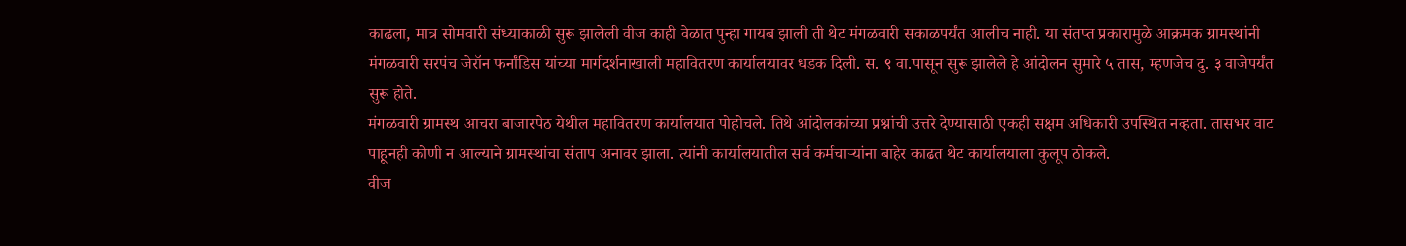काढला, मात्र सोमवारी संध्याकाळी सुरू झालेली वीज काही वेळात पुन्हा गायब झाली ती थेट मंगळवारी सकाळपर्यंत आलीच नाही. या संतप्त प्रकारामुळे आक्रमक ग्रामस्थांनी मंगळवारी सरपंच जेरॉन फर्नांडिस यांच्या मार्गदर्शनाखाली महावितरण कार्यालयावर धडक दिली. स. ९ वा.पासून सुरू झालेले हे आंदोलन सुमारे ५ तास, म्हणजेच दु. ३ वाजेपर्यंत सुरू होते.
मंगळवारी ग्रामस्थ आचरा बाजारपेठ येथील महावितरण कार्यालयात पोहोचले. तिथे आंदोलकांच्या प्रश्नांची उत्तरे देण्यासाठी एकही सक्षम अधिकारी उपस्थित नव्हता. तासभर वाट पाहूनही कोणी न आल्याने ग्रामस्थांचा संताप अनावर झाला. त्यांनी कार्यालयातील सर्व कर्मचाऱ्यांना बाहेर काढत थेट कार्यालयाला कुलूप ठोकले.
वीज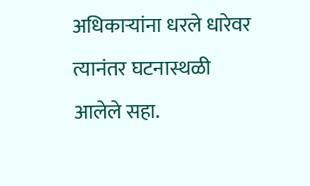अधिकाऱ्यांना धरले धारेवर
त्यानंतर घटनास्थळी आलेले सहा.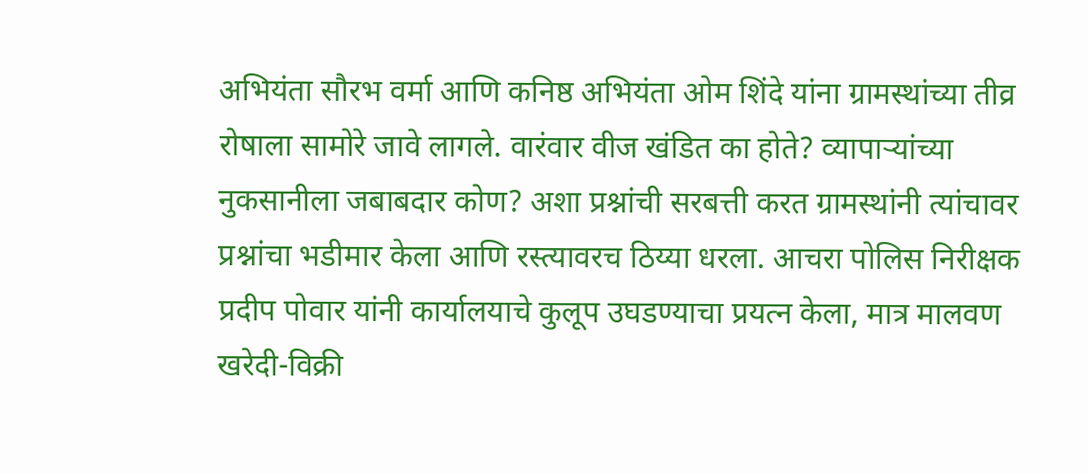अभियंता सौरभ वर्मा आणि कनिष्ठ अभियंता ओम शिंदे यांना ग्रामस्थांच्या तीव्र रोषाला सामोरे जावे लागले. वारंवार वीज खंडित का होते? व्यापाऱ्यांच्या नुकसानीला जबाबदार कोण? अशा प्रश्नांची सरबत्ती करत ग्रामस्थांनी त्यांचावर प्रश्नांचा भडीमार केला आणि रस्त्यावरच ठिय्या धरला. आचरा पोलिस निरीक्षक प्रदीप पोवार यांनी कार्यालयाचे कुलूप उघडण्याचा प्रयत्न केला, मात्र मालवण खरेदी-विक्री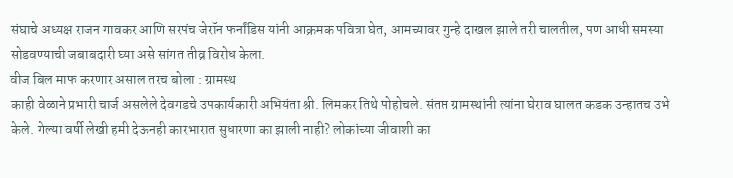संघाचे अध्यक्ष राजन गावकर आणि सरपंच जेरॉन फर्नांडिस यांनी आक्रमक पवित्रा घेत, आमच्यावर गुन्हे दाखल झाले तरी चालतील, पण आधी समस्या सोडवण्याची जबाबदारी घ्या असे सांगत तीव्र विरोध केला.
वीज बिल माफ करणार असाल तरच बोला : ग्रामस्थ
काही वेळाने प्रभारी चार्ज असलेले देवगडचे उपकार्यकारी अभियंता श्री. लिमकर तिथे पोहोचले. संतप्त ग्रामस्थांनी त्यांना घेराव घालत कडक उन्हातच उभे केले. गेल्या वर्षी लेखी हमी देऊनही कारभारात सुधारणा का झाली नाही? लोकांच्या जीवाशी का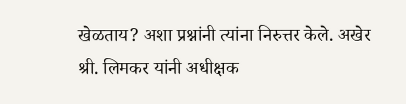खेळताय? अशा प्रश्नांनी त्यांना निरुत्तर केले. अखेर श्री. लिमकर यांनी अधीक्षक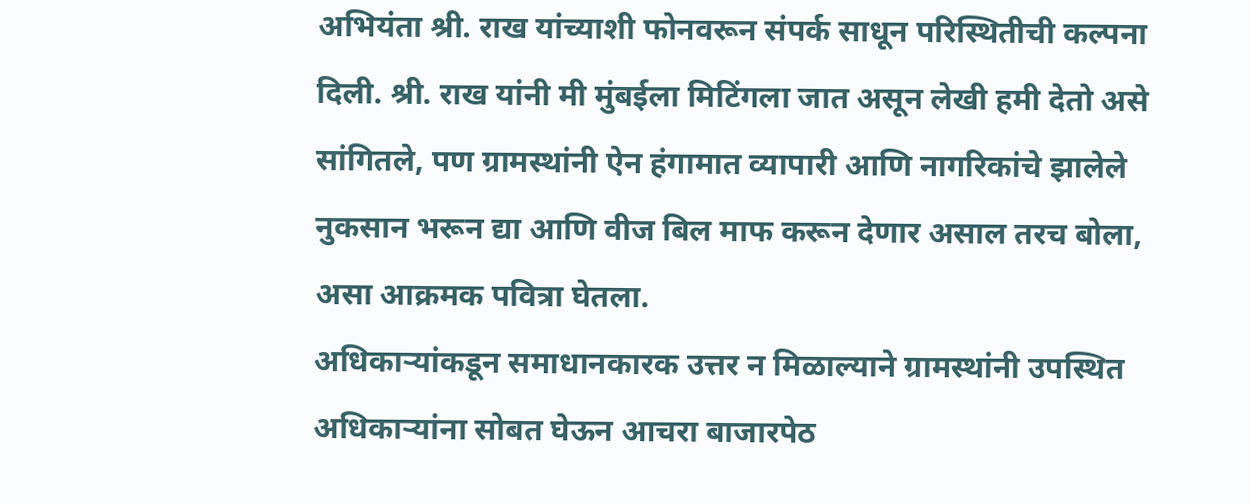अभियंता श्री. राख यांच्याशी फोनवरून संपर्क साधून परिस्थितीची कल्पना दिली. श्री. राख यांनी मी मुंबईला मिटिंगला जात असून लेखी हमी देतो असे सांगितले, पण ग्रामस्थांनी ऐन हंगामात व्यापारी आणि नागरिकांचे झालेले नुकसान भरून द्या आणि वीज बिल माफ करून देणार असाल तरच बोला, असा आक्रमक पवित्रा घेतला.
अधिकाऱ्यांकडून समाधानकारक उत्तर न मिळाल्याने ग्रामस्थांनी उपस्थित अधिकाऱ्यांना सोबत घेऊन आचरा बाजारपेठ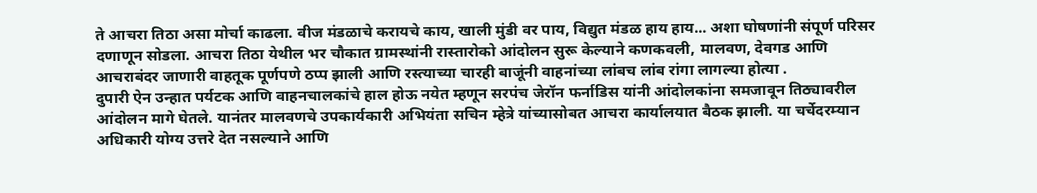ते आचरा तिठा असा मोर्चा काढला. वीज मंडळाचे करायचे काय, खाली मुंडी वर पाय, विद्युत मंडळ हाय हाय... अशा घोषणांनी संपूर्ण परिसर दणाणून सोडला. आचरा तिठा येथील भर चौकात ग्रामस्थांनी रास्तारोको आंदोलन सुरू केल्याने कणकवली, मालवण, देवगड आणि आचराबंदर जाणारी वाहतूक पूर्णपणे ठप्प झाली आणि रस्त्याच्या चारही बाजूंनी वाहनांच्या लांबच लांब रांगा लागल्या होत्या .
दुपारी ऐन उन्हात पर्यटक आणि वाहनचालकांचे हाल होऊ नयेत म्हणून सरपंच जेरॉन फर्नाडिस यांनी आंदोलकांना समजावून तिठ्यावरील आंदोलन मागे घेतले. यानंतर मालवणचे उपकार्यकारी अभियंता सचिन म्हेत्रे यांच्यासोबत आचरा कार्यालयात बैठक झाली. या चर्चेदरम्यान अधिकारी योग्य उत्तरे देत नसल्याने आणि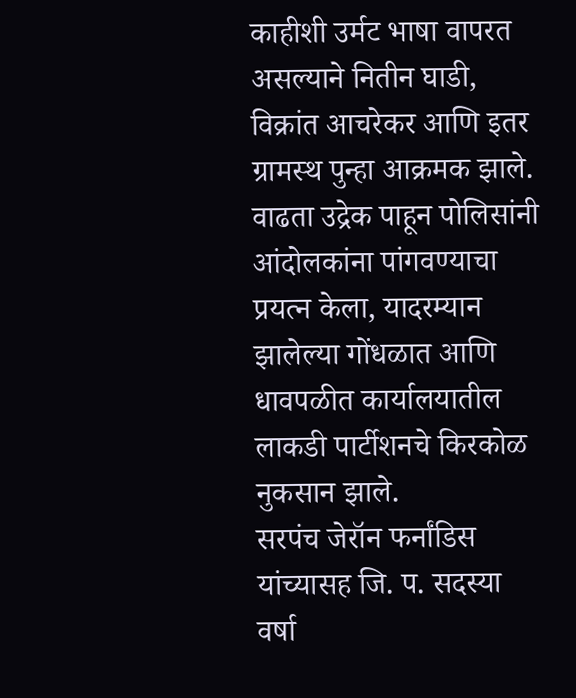काहीशी उर्मट भाषा वापरत असल्याने नितीन घाडी, विक्रांत आचरेकर आणि इतर ग्रामस्थ पुन्हा आक्रमक झाले. वाढता उद्रेक पाहून पोलिसांनी आंदोलकांना पांगवण्याचा प्रयत्न केला, यादरम्यान झालेल्या गोंधळात आणि धावपळीत कार्यालयातील लाकडी पार्टीशनचे किरकोळ नुकसान झाले.
सरपंच जेरॉन फर्नांडिस यांच्यासह जि. प. सदस्या वर्षा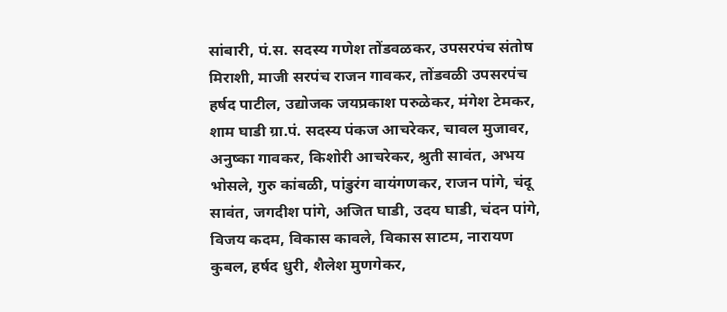सांबारी, पं.स. सदस्य गणेश तोंडवळकर, उपसरपंच संतोष मिराशी, माजी सरपंच राजन गावकर, तोंडवळी उपसरपंच हर्षद पाटील, उद्योजक जयप्रकाश परुळेकर, मंगेश टेमकर, शाम घाडी ग्रा.पं. सदस्य पंकज आचरेकर, चावल मुजावर, अनुष्का गावकर, किशोरी आचरेकर, श्रुती सावंत, अभय भोसले, गुरु कांबळी, पांडुरंग वायंगणकर, राजन पांगे, चंदू सावंत, जगदीश पांगे, अजित घाडी, उदय घाडी, चंदन पांगे, विजय कदम, विकास कावले, विकास साटम, नारायण कुबल, हर्षद धुरी, शैलेश मुणगेकर,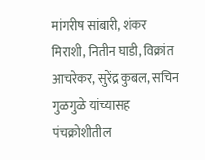मांगरीष सांबारी, शंकर मिराशी, नितीन घाडी, विक्रांत आचरेकर, सुरेंद्र कुबल, सचिन गुळगुळे यांच्यासह पंचक्रोशीतील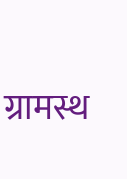ग्रामस्थ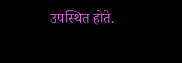उपस्थित होते.